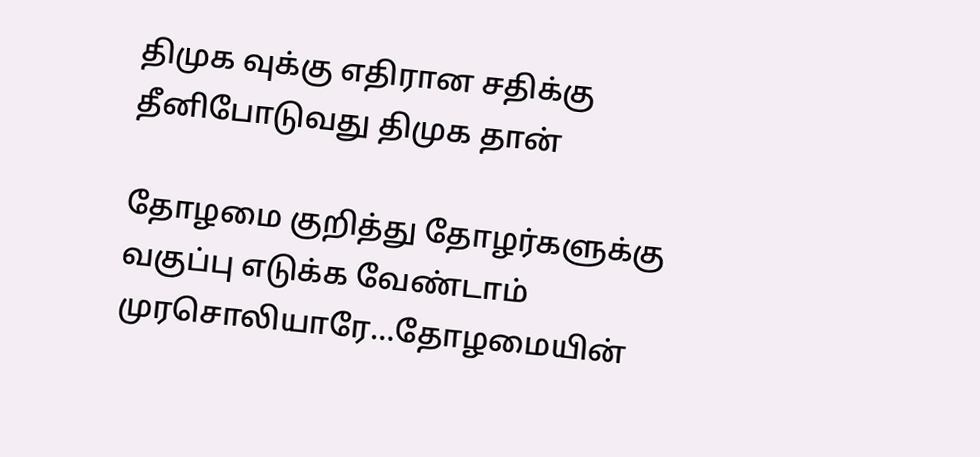திமுக வுக்கு எதிரான சதிக்கு தீனிபோடுவது திமுக தான்

தோழமை குறித்து தோழர்களுக்கு வகுப்பு எடுக்க வேண்டாம் முரசொலியாரே…தோழமையின்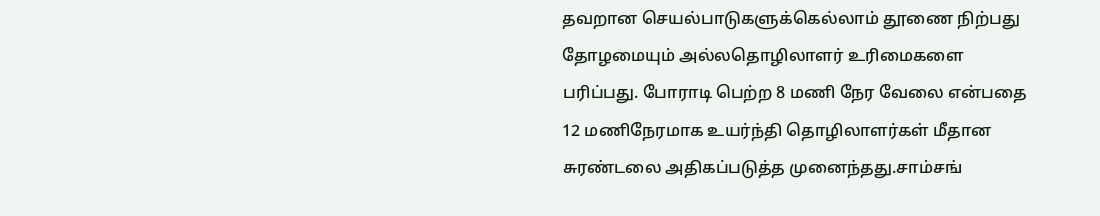தவறான செயல்பாடுகளுக்கெல்லாம் தூணை நிற்பது தோழமையும் அல்லதொழிலாளர் உரிமைகளை பரிப்பது. போராடி பெற்ற 8 மணி நேர வேலை என்பதை 12 மணிநேரமாக உயர்ந்தி தொழிலாளர்கள் மீதான சுரண்டலை அதிகப்படுத்த முனைந்தது.சாம்சங்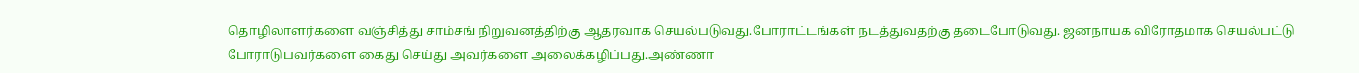தொழிலாளர்களை வஞ்சித்து சாம்சங் நிறுவனத்திற்கு ஆதரவாக செயல்படுவது.போராட்டங்கள் நடத்துவதற்கு தடைபோடுவது. ஜனநாயக விரோதமாக செயல்பட்டு போராடுபவர்களை கைது செய்து அவர்களை அலைக்கழிப்பது.அண்ணா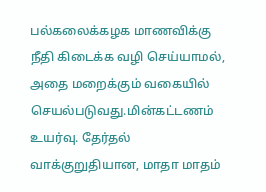பல்கலைக்கழக மாணவிக்கு நீதி கிடைக்க வழி செய்யாமல், அதை மறைக்கும் வகையில் செயல்படுவது.மின்கட்டணம் உயர்வு. தேர்தல் வாக்குறுதியான, மாதா மாதம்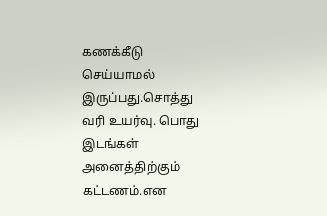கணக்கீடு செய்யாமல் இருப்பது.சொத்து வரி உயர்வு. பொது இடங்கள் அனைத்திற்கும் கட்டணம்.என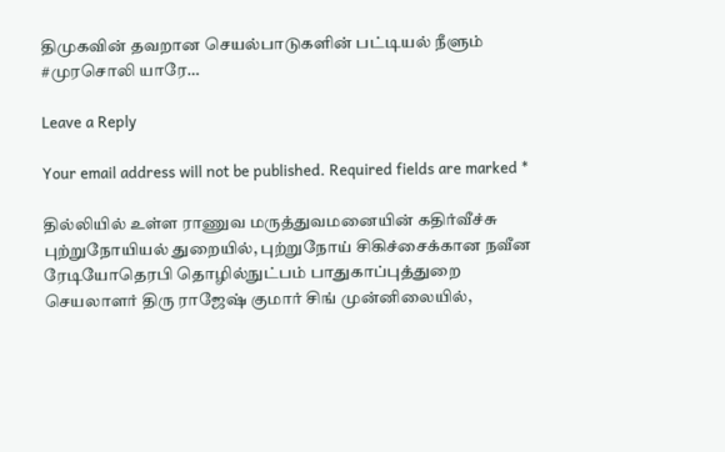திமுகவின் தவறான செயல்பாடுகளின் பட்டியல் நீளும் #முரசொலி யாரே…

Leave a Reply

Your email address will not be published. Required fields are marked *

தில்லியில் உள்ள ராணுவ மருத்துவமனையின் கதிர்வீச்சு புற்றுநோயியல் துறையில், புற்றுநோய் சிகிச்சைக்கான நவீன ரேடியோதெரபி தொழில்நுட்பம் பாதுகாப்புத்துறை செயலாளர் திரு ராஜேஷ் குமார் சிங் முன்னிலையில்,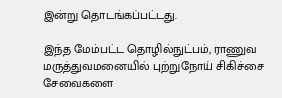இன்று தொடங்கப்பட்டது.

இந்த மேம்பட்ட தொழில்நுட்பம், ராணுவ மருத்துவமனையில் புற்றுநோய் சிகிச்சை சேவைகளை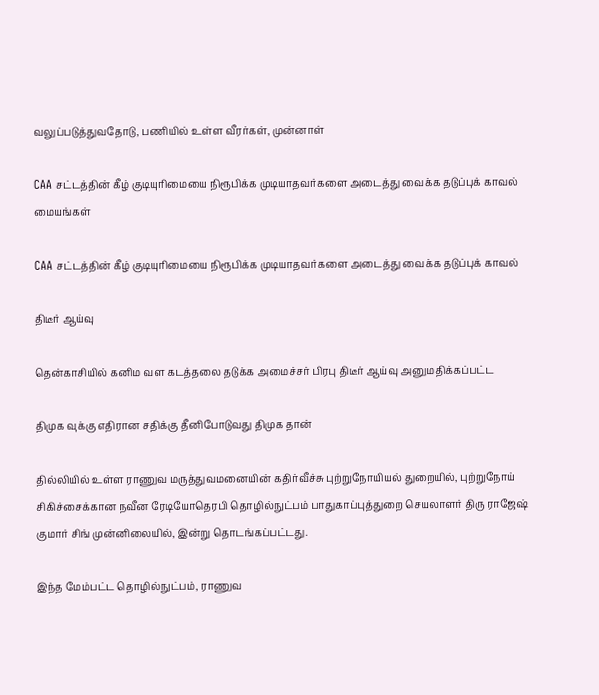வலுப்படுத்துவதோடு, பணியில் உள்ள வீரர்கள், முன்னாள்

CAA சட்டத்தின் கீழ் குடியுரிமையை நிரூபிக்க முடியாதவர்களை அடைத்து வைக்க தடுப்புக் காவல் மையங்கள்

CAA சட்டத்தின் கீழ் குடியுரிமையை நிரூபிக்க முடியாதவர்களை அடைத்து வைக்க தடுப்புக் காவல்

திடீர் ஆய்வு

தென்காசியில் கனிம வள கடத்தலை தடுக்க அமைச்சர் பிரபு திடீர் ஆய்வு அனுமதிக்கப்பட்ட

திமுக வுக்கு எதிரான சதிக்கு தீனிபோடுவது திமுக தான்

தில்லியில் உள்ள ராணுவ மருத்துவமனையின் கதிர்வீச்சு புற்றுநோயியல் துறையில், புற்றுநோய் சிகிச்சைக்கான நவீன ரேடியோதெரபி தொழில்நுட்பம் பாதுகாப்புத்துறை செயலாளர் திரு ராஜேஷ் குமார் சிங் முன்னிலையில், இன்று தொடங்கப்பட்டது.

இந்த மேம்பட்ட தொழில்நுட்பம், ராணுவ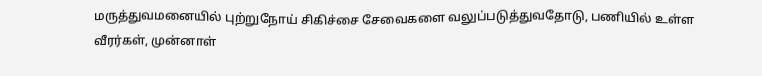மருத்துவமனையில் புற்றுநோய் சிகிச்சை சேவைகளை வலுப்படுத்துவதோடு, பணியில் உள்ள வீரர்கள், முன்னாள்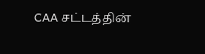CAA சட்டத்தின்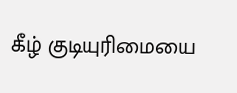கீழ் குடியுரிமையை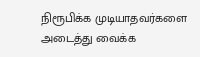நிரூபிக்க முடியாதவர்களை அடைத்து வைக்க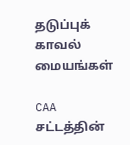தடுப்புக் காவல் மையங்கள்

CAA சட்டத்தின்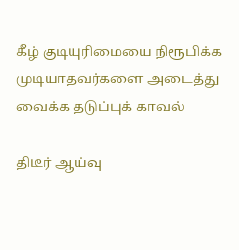கீழ் குடியுரிமையை நிரூபிக்க முடியாதவர்களை அடைத்து வைக்க தடுப்புக் காவல்

திடீர் ஆய்வு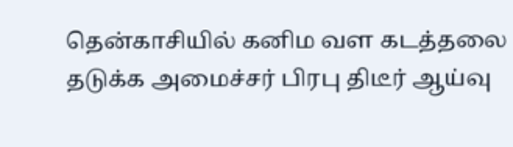தென்காசியில் கனிம வள கடத்தலை தடுக்க அமைச்சர் பிரபு திடீர் ஆய்வு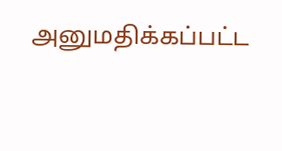அனுமதிக்கப்பட்ட